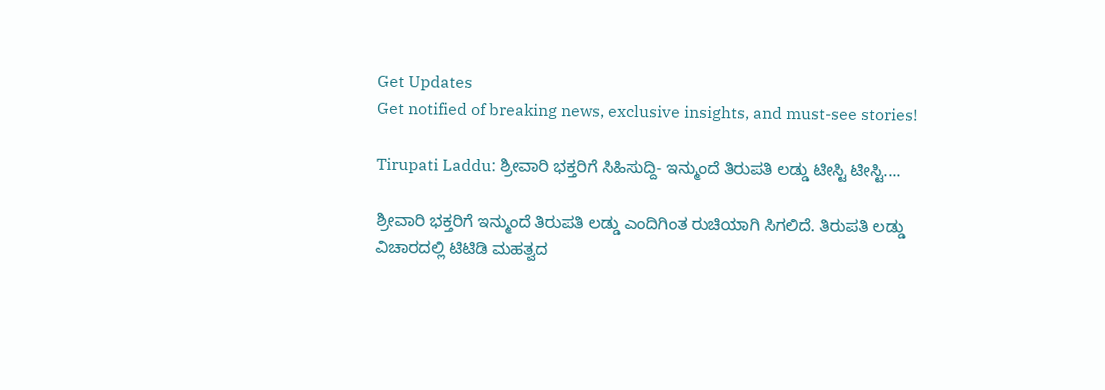Get Updates
Get notified of breaking news, exclusive insights, and must-see stories!

Tirupati Laddu: ಶ್ರೀವಾರಿ ಭಕ್ತರಿಗೆ ಸಿಹಿಸುದ್ದಿ- ಇನ್ಮುಂದೆ ತಿರುಪತಿ ಲಡ್ಡು ಟೀಸ್ಟಿ ಟೀಸ್ಟಿ....

ಶ್ರೀವಾರಿ ಭಕ್ತರಿಗೆ ಇನ್ಮುಂದೆ ತಿರುಪತಿ ಲಡ್ಡು ಎಂದಿಗಿಂತ ರುಚಿಯಾಗಿ ಸಿಗಲಿದೆ. ತಿರುಪತಿ ಲಡ್ಡು ವಿಚಾರದಲ್ಲಿ ಟಿಟಿಡಿ ಮಹತ್ವದ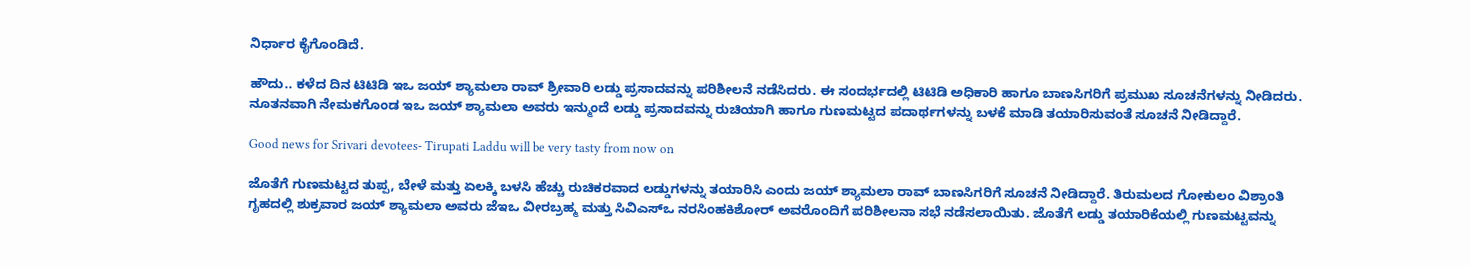ನಿರ್ಧಾರ ಕೈಗೊಂಡಿದೆ.

ಹೌದು.. ಕಳೆದ ದಿನ ಟಿಟಿಡಿ ಇಒ ಜಯ್ ಶ್ಯಾಮಲಾ ರಾವ್ ಶ್ರೀವಾರಿ ಲಡ್ಡು ಪ್ರಸಾದವನ್ನು ಪರಿಶೀಲನೆ ನಡೆಸಿದರು. ಈ ಸಂದರ್ಭದಲ್ಲಿ ಟಿಟಿಡಿ ಅಧಿಕಾರಿ ಹಾಗೂ ಬಾಣಸಿಗರಿಗೆ ಪ್ರಮುಖ ಸೂಚನೆಗಳನ್ನು ನೀಡಿದರು. ನೂತನವಾಗಿ ನೇಮಕಗೊಂಡ ಇಒ ಜಯ್‌ ಶ್ಯಾಮಲಾ ಅವರು ಇನ್ಮುಂದೆ ಲಡ್ಡು ಪ್ರಸಾದವನ್ನು ರುಚಿಯಾಗಿ ಹಾಗೂ ಗುಣಮಟ್ಟದ ಪದಾರ್ಥಗಳನ್ನು ಬಳಕೆ ಮಾಡಿ ತಯಾರಿಸುವಂತೆ ಸೂಚನೆ ನೀಡಿದ್ದಾರೆ.

Good news for Srivari devotees- Tirupati Laddu will be very tasty from now on

ಜೊತೆಗೆ ಗುಣಮಟ್ಟದ ತುಪ್ಪ, ಬೇಳೆ ಮತ್ತು ಏಲಕ್ಕಿ ಬಳಸಿ ಹೆಚ್ಚು ರುಚಿಕರವಾದ ಲಡ್ಡುಗಳನ್ನು ತಯಾರಿಸಿ ಎಂದು ಜಯ್ ಶ್ಯಾಮಲಾ ರಾವ್ ಬಾಣಸಿಗರಿಗೆ ಸೂಚನೆ ನೀಡಿದ್ದಾರೆ. ತಿರುಮಲದ ಗೋಕುಲಂ ವಿಶ್ರಾಂತಿ ಗೃಹದಲ್ಲಿ ಶುಕ್ರವಾರ ಜಯ್‌ ಶ್ಯಾಮಲಾ ಅವರು ಜೆಇಒ ವೀರಬ್ರಹ್ಮ ಮತ್ತು ಸಿವಿಎಸ್‌ಒ ನರಸಿಂಹಕಿಶೋರ್ ಅವರೊಂದಿಗೆ ಪರಿಶೀಲನಾ ಸಭೆ ನಡೆಸಲಾಯಿತು. ಜೊತೆಗೆ ಲಡ್ಡು ತಯಾರಿಕೆಯಲ್ಲಿ ಗುಣಮಟ್ಟವನ್ನು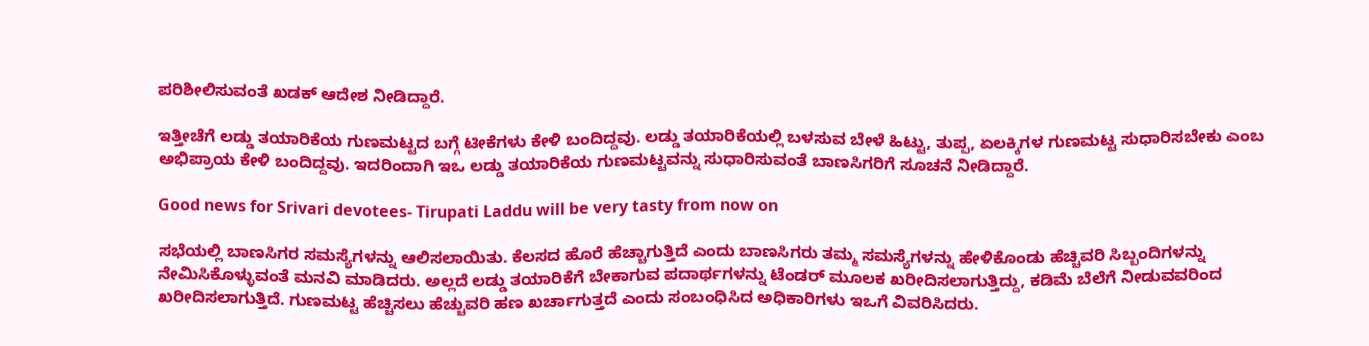ಪರಿಶೀಲಿಸುವಂತೆ ಖಡಕ್ ಆದೇಶ ನೀಡಿದ್ದಾರೆ.

ಇತ್ತೀಚೆಗೆ ಲಡ್ಡು ತಯಾರಿಕೆಯ ಗುಣಮಟ್ಟದ ಬಗ್ಗೆ ಟೀಕೆಗಳು ಕೇಳಿ ಬಂದಿದ್ದವು. ಲಡ್ಡು ತಯಾರಿಕೆಯಲ್ಲಿ ಬಳಸುವ ಬೇಳೆ ಹಿಟ್ಟು, ತುಪ್ಪ, ಏಲಕ್ಕಿಗಳ ಗುಣಮಟ್ಟ ಸುಧಾರಿಸಬೇಕು ಎಂಬ ಅಭಿಪ್ರಾಯ ಕೇಳಿ ಬಂದಿದ್ದವು. ಇದರಿಂದಾಗಿ ಇಒ ಲಡ್ಡು ತಯಾರಿಕೆಯ ಗುಣಮಟ್ಟವನ್ನು ಸುಧಾರಿಸುವಂತೆ ಬಾಣಸಿಗರಿಗೆ ಸೂಚನೆ ನೀಡಿದ್ದಾರೆ.

Good news for Srivari devotees- Tirupati Laddu will be very tasty from now on

ಸಭೆಯಲ್ಲಿ ಬಾಣಸಿಗರ ಸಮಸ್ಯೆಗಳನ್ನು ಆಲಿಸಲಾಯಿತು. ಕೆಲಸದ ಹೊರೆ ಹೆಚ್ಚಾಗುತ್ತಿದೆ ಎಂದು ಬಾಣಸಿಗರು ತಮ್ಮ ಸಮಸ್ಯೆಗಳನ್ನು ಹೇಳಿಕೊಂಡು ಹೆಚ್ಚಿವರಿ ಸಿಬ್ಬಂದಿಗಳನ್ನು ನೇಮಿಸಿಕೊಳ್ಳುವಂತೆ ಮನವಿ ಮಾಡಿದರು. ಅಲ್ಲದೆ ಲಡ್ಡು ತಯಾರಿಕೆಗೆ ಬೇಕಾಗುವ ಪದಾರ್ಥಗಳನ್ನು ಟೆಂಡರ್ ಮೂಲಕ ಖರೀದಿಸಲಾಗುತ್ತಿದ್ದು, ಕಡಿಮೆ ಬೆಲೆಗೆ ನೀಡುವವರಿಂದ ಖರೀದಿಸಲಾಗುತ್ತಿದೆ. ಗುಣಮಟ್ಟ ಹೆಚ್ಚಿಸಲು ಹೆಚ್ಚುವರಿ ಹಣ ಖರ್ಚಾಗುತ್ತದೆ ಎಂದು ಸಂಬಂಧಿಸಿದ ಅಧಿಕಾರಿಗಳು ಇಒಗೆ ವಿವರಿಸಿದರು.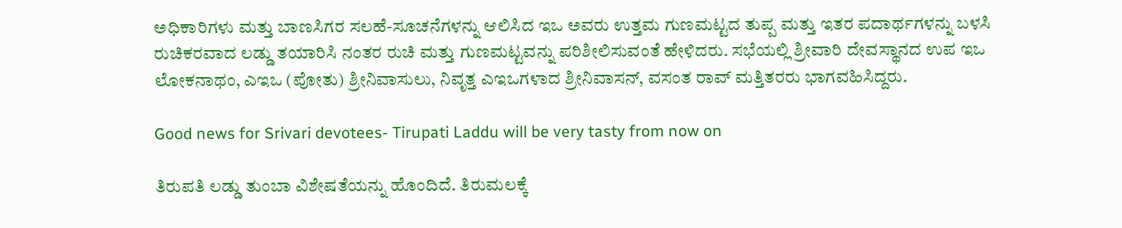ಅಧಿಕಾರಿಗಳು ಮತ್ತು ಬಾಣಸಿಗರ ಸಲಹೆ-ಸೂಚನೆಗಳನ್ನು ಆಲಿಸಿದ ಇಒ ಅವರು ಉತ್ತಮ ಗುಣಮಟ್ಟದ ತುಪ್ಪ ಮತ್ತು ಇತರ ಪದಾರ್ಥಗಳನ್ನು ಬಳಸಿ ರುಚಿಕರವಾದ ಲಡ್ಡು ತಯಾರಿಸಿ ನಂತರ ರುಚಿ ಮತ್ತು ಗುಣಮಟ್ಟವನ್ನು ಪರಿಶೀಲಿಸುವಂತೆ ಹೇಳಿದರು. ಸಭೆಯಲ್ಲಿ ಶ್ರೀವಾರಿ ದೇವಸ್ಥಾನದ ಉಪ ಇಒ ಲೋಕನಾಥಂ, ಎಇಒ (ಪೋತು) ಶ್ರೀನಿವಾಸುಲು, ನಿವೃತ್ತ ಎಇಒಗಳಾದ ಶ್ರೀನಿವಾಸನ್, ವಸಂತ ರಾವ್ ಮತ್ತಿತರರು ಭಾಗವಹಿಸಿದ್ದರು.

Good news for Srivari devotees- Tirupati Laddu will be very tasty from now on

ತಿರುಪತಿ ಲಡ್ಡು ತುಂಬಾ ವಿಶೇಷತೆಯನ್ನು ಹೊಂದಿದೆ. ತಿರುಮಲಕ್ಕೆ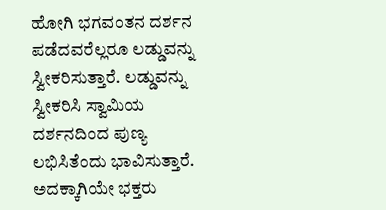ಹೋಗಿ ಭಗವಂತನ ದರ್ಶನ ಪಡೆದವರೆಲ್ಲರೂ ಲಡ್ಡುವನ್ನು ಸ್ವೀಕರಿಸುತ್ತಾರೆ. ಲಡ್ಡುವನ್ನು ಸ್ವೀಕರಿಸಿ ಸ್ವಾಮಿಯ ದರ್ಶನದಿಂದ ಪುಣ್ಯ ಲಭಿಸಿತೆಂದು ಭಾವಿಸುತ್ತಾರೆ. ಅದಕ್ಕಾಗಿಯೇ ಭಕ್ತರು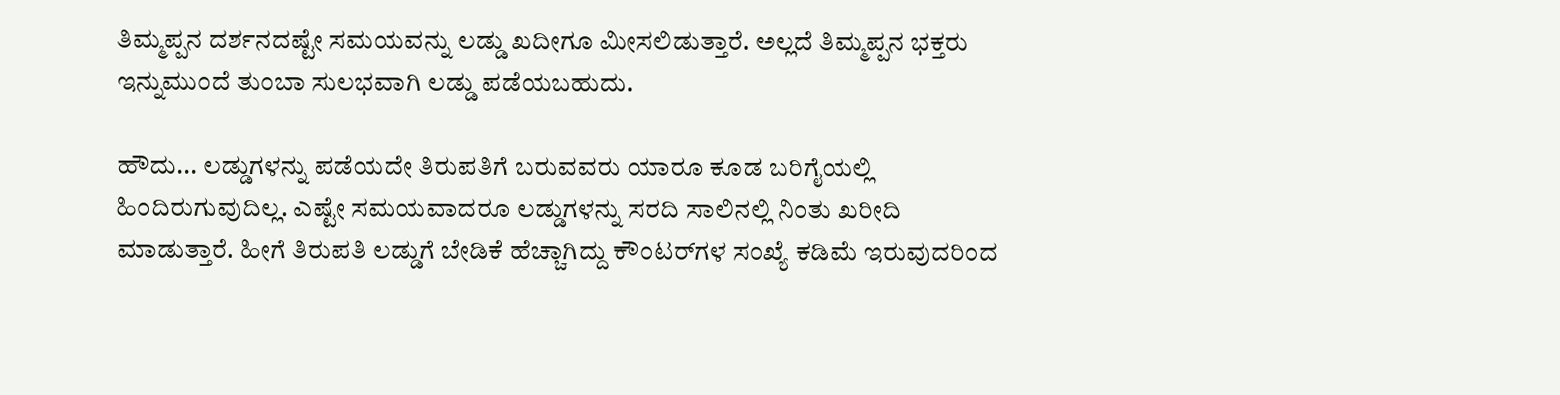ತಿಮ್ಮಪ್ಪನ ದರ್ಶನದಷ್ಟೇ ಸಮಯವನ್ನು ಲಡ್ಡು ಖದೀಗೂ ಮೀಸಲಿಡುತ್ತಾರೆ. ಅಲ್ಲದೆ ತಿಮ್ಮಪ್ಪನ ಭಕ್ತರು ಇನ್ನುಮುಂದೆ ತುಂಬಾ ಸುಲಭವಾಗಿ ಲಡ್ಡು ಪಡೆಯಬಹುದು.

ಹೌದು... ಲಡ್ಡುಗಳನ್ನು ಪಡೆಯದೇ ತಿರುಪತಿಗೆ ಬರುವವರು ಯಾರೂ ಕೂಡ ಬರಿಗೈಯಲ್ಲಿ ಹಿಂದಿರುಗುವುದಿಲ್ಲ. ಎಷ್ಟೇ ಸಮಯವಾದರೂ ಲಡ್ಡುಗಳನ್ನು ಸರದಿ ಸಾಲಿನಲ್ಲಿ ನಿಂತು ಖರೀದಿ ಮಾಡುತ್ತಾರೆ. ಹೀಗೆ ತಿರುಪತಿ ಲಡ್ಡುಗೆ ಬೇಡಿಕೆ ಹೆಚ್ಚಾಗಿದ್ದು ಕೌಂಟರ್‌ಗಳ ಸಂಖ್ಯೆ ಕಡಿಮೆ ಇರುವುದರಿಂದ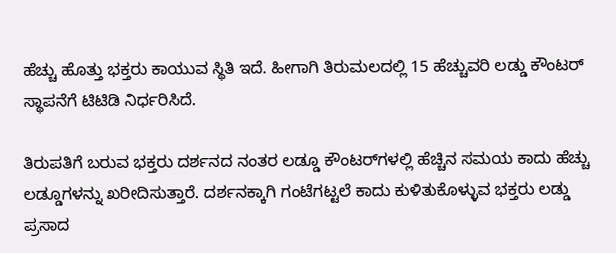ಹೆಚ್ಚು ಹೊತ್ತು ಭಕ್ತರು ಕಾಯುವ ಸ್ಥಿತಿ ಇದೆ. ಹೀಗಾಗಿ ತಿರುಮಲದಲ್ಲಿ 15 ಹೆಚ್ಚುವರಿ ಲಡ್ಡು ಕೌಂಟರ್‌ ಸ್ಥಾಪನೆಗೆ ಟಿಟಿಡಿ ನಿರ್ಧರಿಸಿದೆ.

ತಿರುಪತಿಗೆ ಬರುವ ಭಕ್ತರು ದರ್ಶನದ ನಂತರ ಲಡ್ಡೂ ಕೌಂಟರ್‌ಗಳಲ್ಲಿ ಹೆಚ್ಚಿನ ಸಮಯ ಕಾದು ಹೆಚ್ಚು ಲಡ್ಡೂಗಳನ್ನು ಖರೀದಿಸುತ್ತಾರೆ. ದರ್ಶನಕ್ಕಾಗಿ ಗಂಟೆಗಟ್ಟಲೆ ಕಾದು ಕುಳಿತುಕೊಳ್ಳುವ ಭಕ್ತರು ಲಡ್ಡು ಪ್ರಸಾದ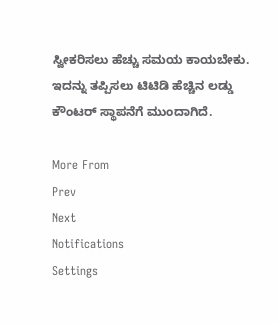ಸ್ವೀಕರಿಸಲು ಹೆಚ್ಚು ಸಮಯ ಕಾಯಬೇಕು. ಇದನ್ನು ತಪ್ಪಿಸಲು ಟಿಟಿಡಿ ಹೆಚ್ಚಿನ ಲಡ್ಡು ಕೌಂಟರ್ ಸ್ಥಾಪನೆಗೆ ಮುಂದಾಗಿದೆ.

More From
Prev
Next
Notifications
Settings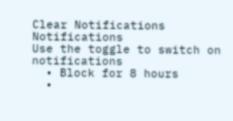Clear Notifications
Notifications
Use the toggle to switch on notifications
  • Block for 8 hours
  •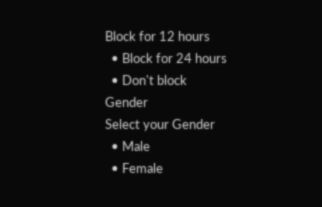Block for 12 hours
  • Block for 24 hours
  • Don't block
Gender
Select your Gender
  • Male
  • Female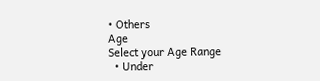• Others
Age
Select your Age Range
  • Under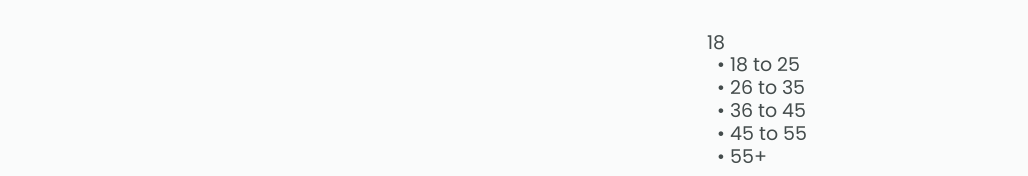18
  • 18 to 25
  • 26 to 35
  • 36 to 45
  • 45 to 55
  • 55+